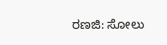ರಣಜಿ: ಸೋಲು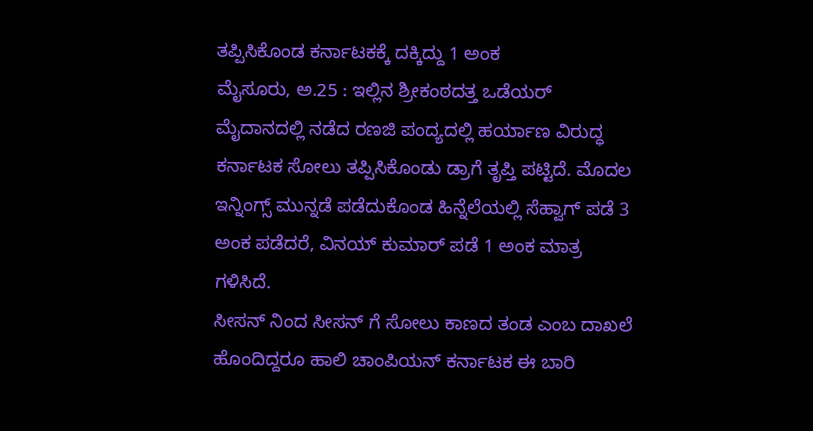ತಪ್ಪಿಸಿಕೊಂಡ ಕರ್ನಾಟಕಕ್ಕೆ ದಕ್ಕಿದ್ದು 1 ಅಂಕ
ಮೈಸೂರು, ಅ.25 : ಇಲ್ಲಿನ ಶ್ರೀಕಂಠದತ್ತ ಒಡೆಯರ್ ಮೈದಾನದಲ್ಲಿ ನಡೆದ ರಣಜಿ ಪಂದ್ಯದಲ್ಲಿ ಹರ್ಯಾಣ ವಿರುದ್ಧ ಕರ್ನಾಟಕ ಸೋಲು ತಪ್ಪಿಸಿಕೊಂಡು ಡ್ರಾಗೆ ತೃಪ್ತಿ ಪಟ್ಟಿದೆ. ಮೊದಲ ಇನ್ನಿಂಗ್ಸ್ ಮುನ್ನಡೆ ಪಡೆದುಕೊಂಡ ಹಿನ್ನೆಲೆಯಲ್ಲಿ ಸೆಹ್ವಾಗ್ ಪಡೆ 3 ಅಂಕ ಪಡೆದರೆ, ವಿನಯ್ ಕುಮಾರ್ ಪಡೆ 1 ಅಂಕ ಮಾತ್ರ ಗಳಿಸಿದೆ.
ಸೀಸನ್ ನಿಂದ ಸೀಸನ್ ಗೆ ಸೋಲು ಕಾಣದ ತಂಡ ಎಂಬ ದಾಖಲೆ ಹೊಂದಿದ್ದರೂ ಹಾಲಿ ಚಾಂಪಿಯನ್ ಕರ್ನಾಟಕ ಈ ಬಾರಿ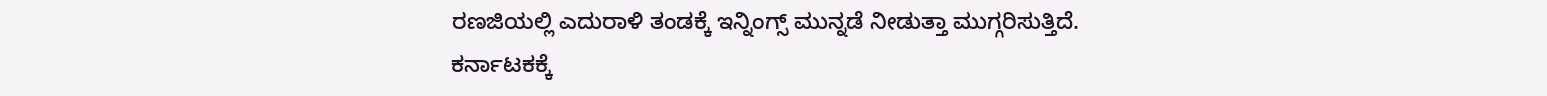ರಣಜಿಯಲ್ಲಿ ಎದುರಾಳಿ ತಂಡಕ್ಕೆ ಇನ್ನಿಂಗ್ಸ್ ಮುನ್ನಡೆ ನೀಡುತ್ತಾ ಮುಗ್ಗರಿಸುತ್ತಿದೆ.
ಕರ್ನಾಟಕಕ್ಕೆ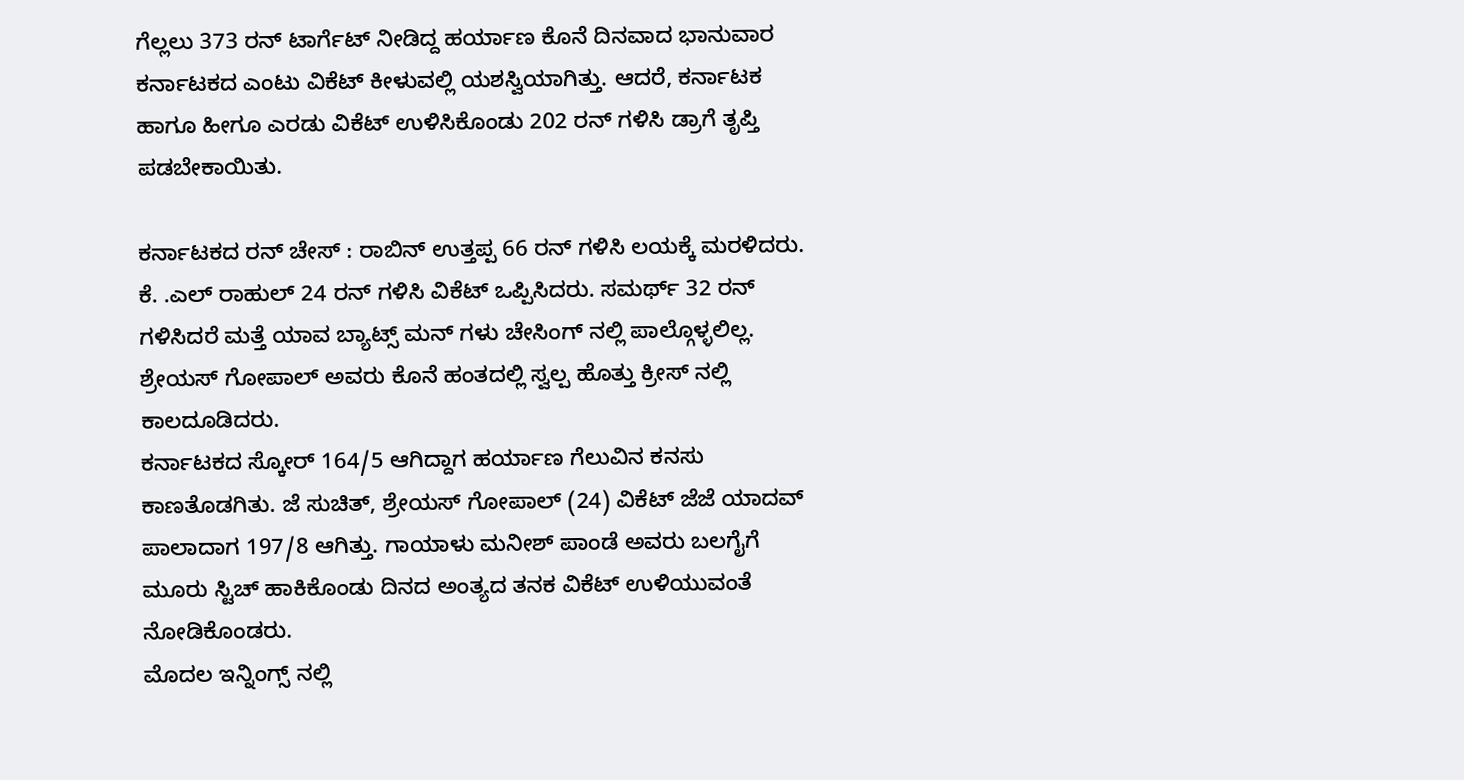ಗೆಲ್ಲಲು 373 ರನ್ ಟಾರ್ಗೆಟ್ ನೀಡಿದ್ದ ಹರ್ಯಾಣ ಕೊನೆ ದಿನವಾದ ಭಾನುವಾರ ಕರ್ನಾಟಕದ ಎಂಟು ವಿಕೆಟ್ ಕೀಳುವಲ್ಲಿ ಯಶಸ್ವಿಯಾಗಿತ್ತು. ಆದರೆ, ಕರ್ನಾಟಕ ಹಾಗೂ ಹೀಗೂ ಎರಡು ವಿಕೆಟ್ ಉಳಿಸಿಕೊಂಡು 202 ರನ್ ಗಳಿಸಿ ಡ್ರಾಗೆ ತೃಪ್ತಿ ಪಡಬೇಕಾಯಿತು.

ಕರ್ನಾಟಕದ ರನ್ ಚೇಸ್ : ರಾಬಿನ್ ಉತ್ತಪ್ಪ 66 ರನ್ ಗಳಿಸಿ ಲಯಕ್ಕೆ ಮರಳಿದರು. ಕೆ. .ಎಲ್ ರಾಹುಲ್ 24 ರನ್ ಗಳಿಸಿ ವಿಕೆಟ್ ಒಪ್ಪಿಸಿದರು. ಸಮರ್ಥ್ 32 ರನ್ ಗಳಿಸಿದರೆ ಮತ್ತೆ ಯಾವ ಬ್ಯಾಟ್ಸ್ ಮನ್ ಗಳು ಚೇಸಿಂಗ್ ನಲ್ಲಿ ಪಾಲ್ಗೊಳ್ಳಲಿಲ್ಲ. ಶ್ರೇಯಸ್ ಗೋಪಾಲ್ ಅವರು ಕೊನೆ ಹಂತದಲ್ಲಿ ಸ್ವಲ್ಪ ಹೊತ್ತು ಕ್ರೀಸ್ ನಲ್ಲಿ ಕಾಲದೂಡಿದರು.
ಕರ್ನಾಟಕದ ಸ್ಕೋರ್ 164/5 ಆಗಿದ್ದಾಗ ಹರ್ಯಾಣ ಗೆಲುವಿನ ಕನಸು ಕಾಣತೊಡಗಿತು. ಜೆ ಸುಚಿತ್, ಶ್ರೇಯಸ್ ಗೋಪಾಲ್ (24) ವಿಕೆಟ್ ಜೆಜೆ ಯಾದವ್ ಪಾಲಾದಾಗ 197/8 ಆಗಿತ್ತು. ಗಾಯಾಳು ಮನೀಶ್ ಪಾಂಡೆ ಅವರು ಬಲಗೈಗೆ ಮೂರು ಸ್ಟಿಚ್ ಹಾಕಿಕೊಂಡು ದಿನದ ಅಂತ್ಯದ ತನಕ ವಿಕೆಟ್ ಉಳಿಯುವಂತೆ ನೋಡಿಕೊಂಡರು.
ಮೊದಲ ಇನ್ನಿಂಗ್ಸ್ ನಲ್ಲಿ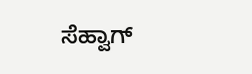ಸೆಹ್ವಾಗ್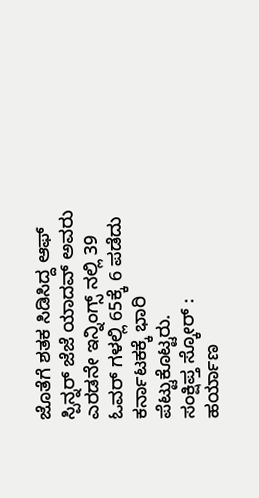ಜೊತೆಗೆ ಶತಕ ಸಿಡಿಸಿದ್ದ ಆಫ್ ಸ್ಪಿನ್ನರ್ ಜೆಜೆ ಯಾದವ್ ಅವರು ಎರಡನೇ ಇನ್ನಿಂಗ್ಸ್ ನಲ್ಲಿ 39 ಓವರ್ ಗಳಲ್ಲಿ 65ಕ್ಕೆ 6 ಪಡೆದು ಕರ್ನಾಟಕಕ್ಕೆ ಭಾರಿ ಪೆಟ್ಟುಕೊಟ್ಟರು.
ಸಂಕ್ಷಿಪ್ತ ಸ್ಕೋರ್ :
ಹರ್ಯಾಣ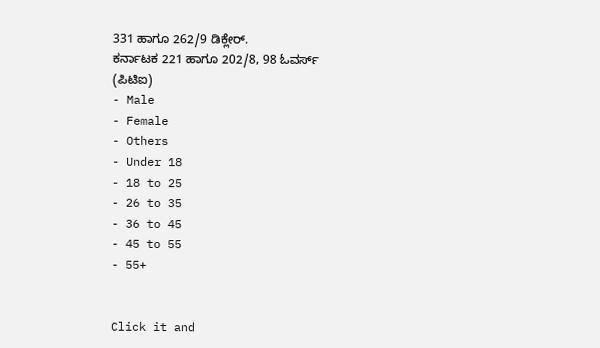331 ಹಾಗೂ 262/9 ಡಿಕ್ಲೇರ್.
ಕರ್ನಾಟಕ 221 ಹಾಗೂ 202/8, 98 ಓವರ್ಸ್
(ಪಿಟಿಐ)
- Male
- Female
- Others
- Under 18
- 18 to 25
- 26 to 35
- 36 to 45
- 45 to 55
- 55+


Click it and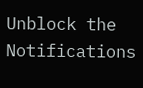Unblock the Notifications